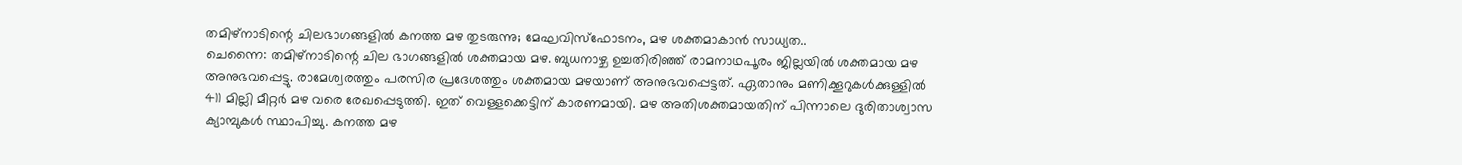തമിഴ്നാടിന്റെ ചിലഭാഗങ്ങളിൽ കനത്ത മഴ തുടരുന്നു; മേഘവിസ്ഫോടനം, മഴ ശക്തമാകാൻ സാധ്യത..
ചെന്നൈ: തമിഴ്നാടിന്റെ ചില ഭാഗങ്ങളിൽ ശക്തമായ മഴ. ബുധനാഴ്ച ഉച്ചതിരിഞ്ഞ് രാമനാഥപൂരം ജില്ലയിൽ ശക്തമായ മഴ അനുഭവപ്പെട്ടു. രാമേശ്വരത്തും പരസിര പ്രദേശത്തും ശക്തമായ മഴയാണ് അനുഭവപ്പെട്ടത്. ഏതാനും മണിക്കൂറുകൾക്കുള്ളിൽ 411 മില്ലി മീറ്റർ മഴ വരെ രേഖപ്പെടുത്തി. ഇത് വെള്ളക്കെട്ടിന് കാരണമായി. മഴ അതിശക്തമായതിന് പിന്നാലെ ദുരിതാശ്വാസ ക്യാമ്പുകൾ സ്ഥാപിച്ചു. കനത്ത മഴ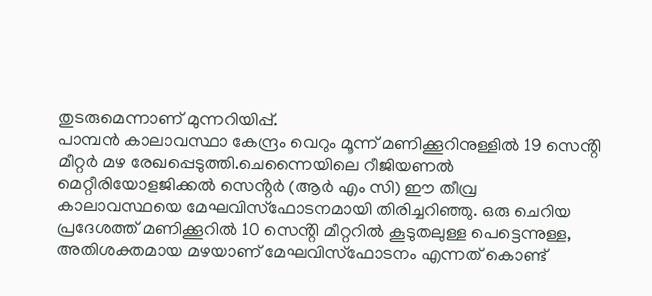തുടരുമെന്നാണ് മുന്നറിയിപ്പ്.
പാമ്പൻ കാലാവസ്ഥാ കേന്ദ്രം വെറും മൂന്ന് മണിക്കൂറിനുള്ളിൽ 19 സെൻ്റി മീറ്റർ മഴ രേഖപ്പെടുത്തി.ചെന്നൈയിലെ റീജിയണൽ മെറ്റീരിയോളജിക്കൽ സെൻ്റർ (ആർ എം സി) ഈ തീവ്ര കാലാവസ്ഥയെ മേഘവിസ്ഫോടനമായി തിരിച്ചറിഞ്ഞു. ഒരു ചെറിയ പ്രദേശത്ത് മണിക്കൂറിൽ 10 സെൻ്റി മീറ്ററിൽ കൂടുതലുള്ള പെട്ടെന്നുള്ള, അതിശക്തമായ മഴയാണ് മേഘവിസ്ഫോടനം എന്നത് കൊണ്ട്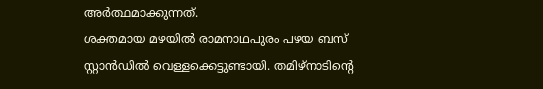അർത്ഥമാക്കുന്നത്.
ശക്തമായ മഴയിൽ രാമനാഥപുരം പഴയ ബസ് സ്റ്റാൻഡിൽ വെള്ളക്കെട്ടുണ്ടായി. തമിഴ്നാടിന്റെ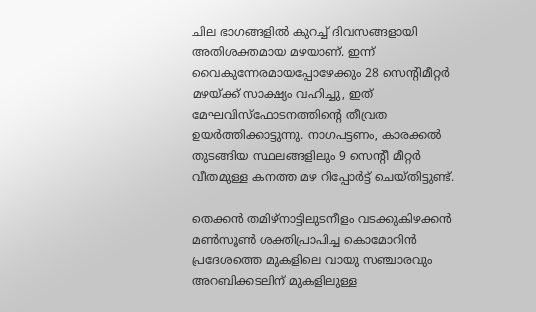ചില ഭാഗങ്ങളിൽ കുറച്ച് ദിവസങ്ങളായി അതിശക്തമായ മഴയാണ്. ഇന്ന് വൈകുന്നേരമായപ്പോഴേക്കും 28 സെൻ്റിമീറ്റർ മഴയ്ക്ക് സാക്ഷ്യം വഹിച്ചു, ഇത് മേഘവിസ്ഫോടനത്തിൻ്റെ തീവ്രത ഉയർത്തിക്കാട്ടുന്നു. നാഗപട്ടണം, കാരക്കൽ തുടങ്ങിയ സ്ഥലങ്ങളിലും 9 സെൻ്റീ മീറ്റർ വീതമുള്ള കനത്ത മഴ റിപ്പോർട്ട് ചെയ്തിട്ടുണ്ട്.

തെക്കൻ തമിഴ്നാട്ടിലുടനീളം വടക്കുകിഴക്കൻ മൺസൂൺ ശക്തിപ്രാപിച്ച കൊമോറിൻ പ്രദേശത്തെ മുകളിലെ വായു സഞ്ചാരവും അറബിക്കടലിന് മുകളിലുള്ള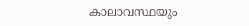കാലാവസ്ഥയും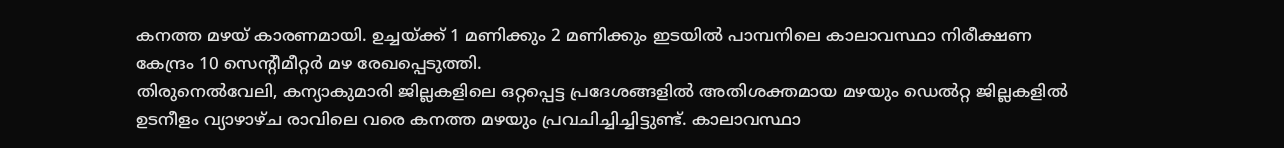കനത്ത മഴയ് കാരണമായി. ഉച്ചയ്ക്ക് 1 മണിക്കും 2 മണിക്കും ഇടയിൽ പാമ്പനിലെ കാലാവസ്ഥാ നിരീക്ഷണ കേന്ദ്രം 10 സെൻ്റീമീറ്റർ മഴ രേഖപ്പെടുത്തി.
തിരുനെൽവേലി, കന്യാകുമാരി ജില്ലകളിലെ ഒറ്റപ്പെട്ട പ്രദേശങ്ങളിൽ അതിശക്തമായ മഴയും ഡെൽറ്റ ജില്ലകളിൽ ഉടനീളം വ്യാഴാഴ്ച രാവിലെ വരെ കനത്ത മഴയും പ്രവചിച്ചിച്ചിട്ടുണ്ട്. കാലാവസ്ഥാ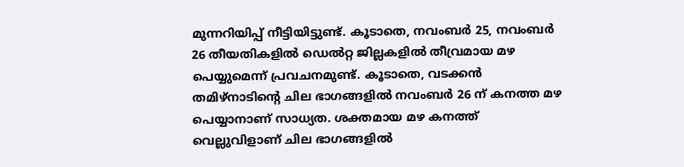മുന്നറിയിപ്പ് നീട്ടിയിട്ടുണ്ട്. കൂടാതെ, നവംബർ 25, നവംബർ 26 തീയതികളിൽ ഡെൽറ്റ ജില്ലകളിൽ തീവ്രമായ മഴ പെയ്യുമെന്ന് പ്രവചനമുണ്ട്. കൂടാതെ, വടക്കൻ തമിഴ്നാടിൻ്റെ ചില ഭാഗങ്ങളിൽ നവംബർ 26 ന് കനത്ത മഴ പെയ്യാനാണ് സാധ്യത. ശക്തമായ മഴ കനത്ത് വെല്ലുവിളാണ് ചില ഭാഗങ്ങളിൽ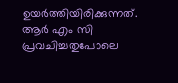ഉയർത്തിയിരിക്കുന്നത്. ആർ എം സി പ്രവചിച്ചതുപോലെ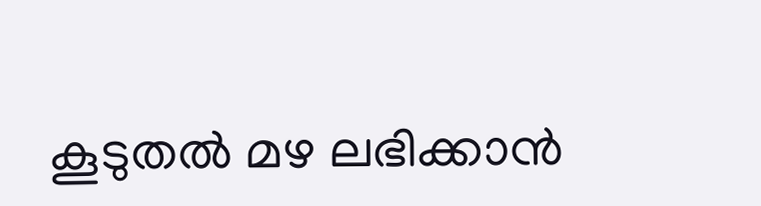കൂടുതൽ മഴ ലഭിക്കാൻ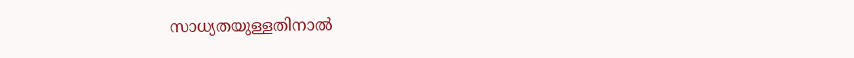സാധ്യതയുള്ളതിനാൽ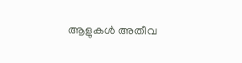ആളുകൾ അതീവ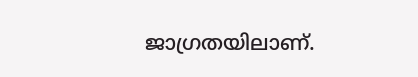ജാഗ്രതയിലാണ്.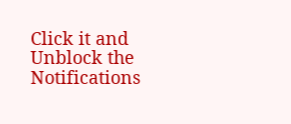Click it and Unblock the Notifications